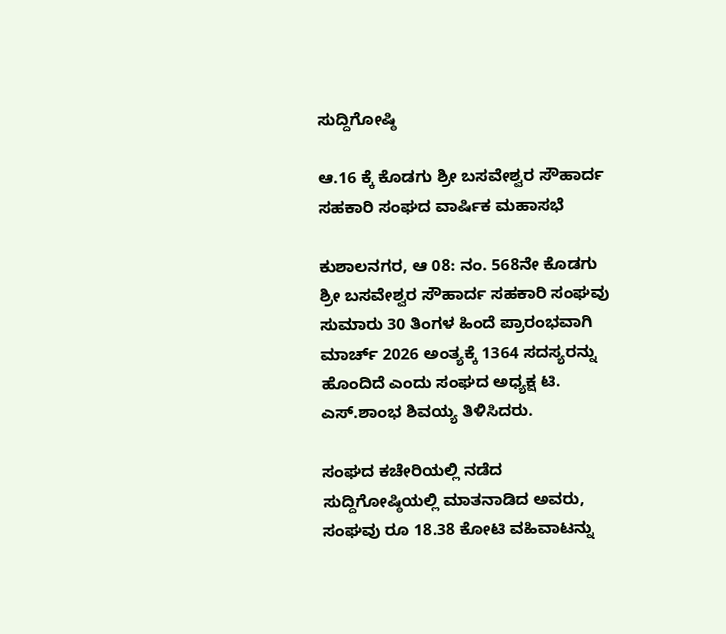ಸುದ್ದಿಗೋಷ್ಠಿ

ಆ.16 ಕ್ಕೆ ಕೊಡಗು ಶ್ರೀ ಬಸವೇಶ್ವರ ಸೌಹಾರ್ದ ಸಹಕಾರಿ ಸಂಘದ ವಾರ್ಷಿಕ ಮಹಾಸಭೆ

ಕುಶಾಲನಗರ, ಆ 08: ನಂ. 568ನೇ ಕೊಡಗು ಶ್ರೀ ಬಸವೇಶ್ವರ ಸೌಹಾರ್ದ ಸಹಕಾರಿ ಸಂಘವು ಸುಮಾರು 30 ತಿಂಗಳ ಹಿಂದೆ ಪ್ರಾರಂಭವಾಗಿ ಮಾರ್ಚ್ 2026 ಅಂತ್ಯಕ್ಕೆ 1364 ಸದಸ್ಯರನ್ನು ಹೊಂದಿದೆ ಎಂದು ಸಂಘದ ಅಧ್ಯಕ್ಷ ಟಿ. ಎಸ್.ಶಾಂಭ ಶಿವಯ್ಯ ತಿಳಿಸಿದರು.

ಸಂಘದ ಕಚೇರಿಯಲ್ಲಿ ನಡೆದ ಸುದ್ದಿಗೋಷ್ಠಿಯಲ್ಲಿ ಮಾತನಾಡಿದ ಅವರು, ಸಂಘವು ರೂ 18.38 ಕೋಟಿ ವಹಿವಾಟನ್ನು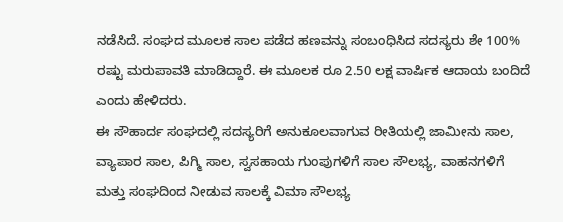ನಡೆಸಿದೆ. ಸಂಘದ ಮೂಲಕ ಸಾಲ ಪಡೆದ ಹಣವನ್ನು ಸಂಬಂಧಿಸಿದ ಸದಸ್ಯರು ಶೇ 100% ರಷ್ಟು ಮರುಪಾವತಿ ಮಾಡಿದ್ದಾರೆ. ಈ ಮೂಲಕ ರೂ 2.50 ಲಕ್ಷ ವಾರ್ಷಿಕ ಆದಾಯ ಬಂದಿದೆ ಎಂದು ಹೇಳಿದರು.
ಈ ಸೌಹಾರ್ದ ಸಂಘದಲ್ಲಿ ಸದಸ್ಯರಿಗೆ ಅನುಕೂಲವಾಗುವ ರೀತಿಯಲ್ಲಿ ಜಾಮೀನು ಸಾಲ, ವ್ಯಾಪಾರ ಸಾಲ, ಪಿಗ್ಮಿ ಸಾಲ, ಸ್ವಸಹಾಯ ಗುಂಪುಗಳಿಗೆ ಸಾಲ ಸೌಲಭ್ಯ, ವಾಹನಗಳಿಗೆ ಮತ್ತು ಸಂಘದಿಂದ ನೀಡುವ ಸಾಲಕ್ಕೆ ವಿಮಾ ಸೌಲಭ್ಯ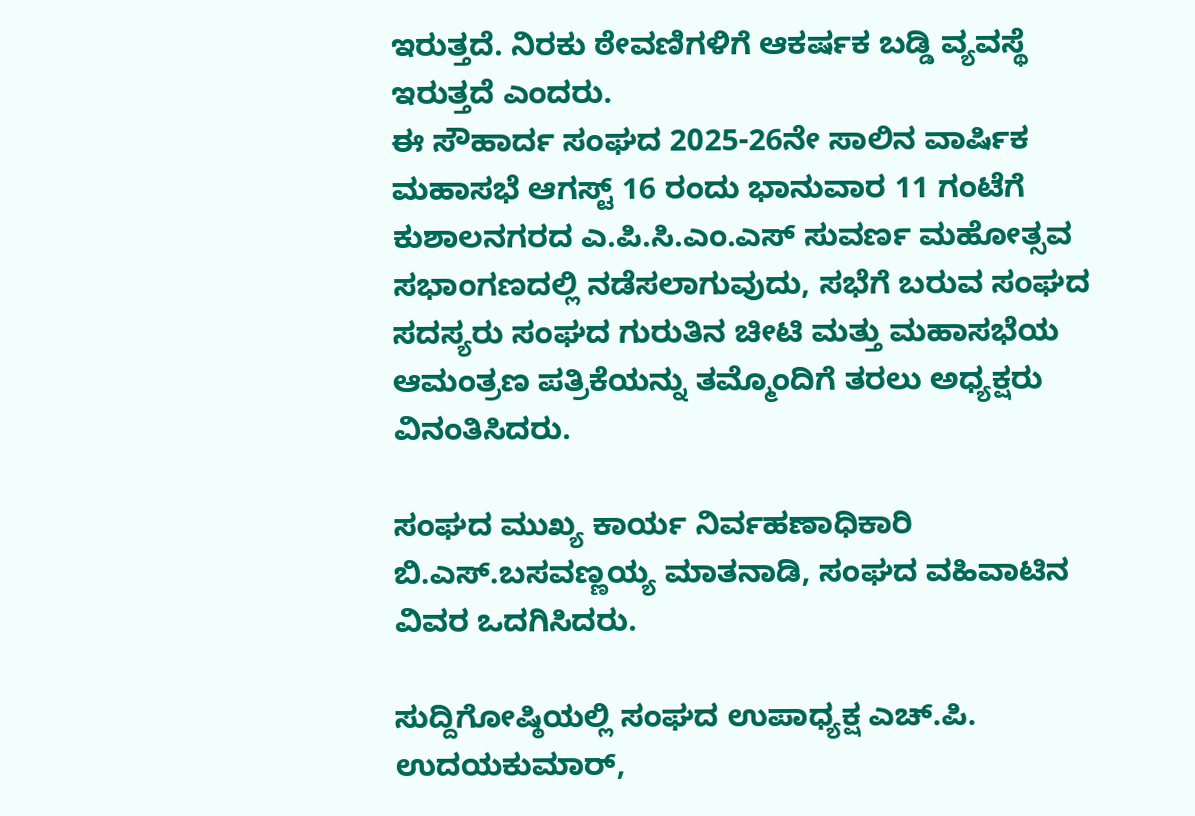ಇರುತ್ತದೆ. ನಿರಕು ಠೇವಣಿಗಳಿಗೆ ಆಕರ್ಷಕ ಬಡ್ಡಿ ವ್ಯವಸ್ಥೆ ಇರುತ್ತದೆ ಎಂದರು.
ಈ ಸೌಹಾರ್ದ ಸಂಘದ 2025-26ನೇ ಸಾಲಿನ ವಾರ್ಷಿಕ ಮಹಾಸಭೆ ಆಗಸ್ಟ್ 16 ರಂದು ಭಾನುವಾರ 11 ಗಂಟೆಗೆ ಕುಶಾಲನಗರದ ಎ.ಪಿ.ಸಿ.ಎಂ.ಎಸ್ ಸುವರ್ಣ ಮಹೋತ್ಸವ ಸಭಾಂಗಣದಲ್ಲಿ ನಡೆಸಲಾಗುವುದು, ಸಭೆಗೆ ಬರುವ ಸಂಘದ ಸದಸ್ಯರು ಸಂಘದ ಗುರುತಿನ ಚೀಟಿ ಮತ್ತು ಮಹಾಸಭೆಯ ಆಮಂತ್ರಣ ಪತ್ರಿಕೆಯನ್ನು ತಮ್ಮೊಂದಿಗೆ ತರಲು ಅಧ್ಯಕ್ಷರು ವಿನಂತಿಸಿದರು.

ಸಂಘದ ಮುಖ್ಯ ಕಾರ್ಯ ನಿರ್ವಹಣಾಧಿಕಾರಿ ಬಿ.ಎಸ್.ಬಸವಣ್ಣಯ್ಯ ಮಾತನಾಡಿ, ಸಂಘದ ವಹಿವಾಟಿನ ವಿವರ ಒದಗಿಸಿದರು.

ಸುದ್ದಿಗೋಷ್ಠಿಯಲ್ಲಿ ಸಂಘದ ಉಪಾಧ್ಯಕ್ಷ ಎಚ್.ಪಿ. ಉದಯಕುಮಾರ್,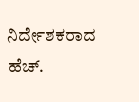ನಿರ್ದೇಶಕರಾದ ಹೆಚ್.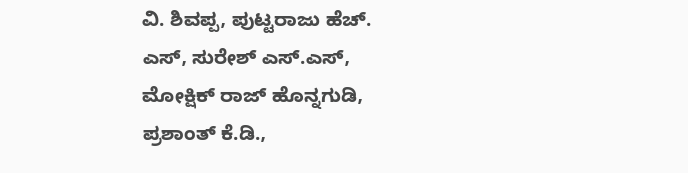ವಿ. ಶಿವಪ್ಪ, ಪುಟ್ಟರಾಜು ಹೆಚ್. ಎಸ್, ಸುರೇಶ್ ಎಸ್.ಎಸ್, ಮೋಕ್ಷಿಕ್ ರಾಜ್ ಹೊನ್ನಗುಡಿ, ಪ್ರಶಾಂತ್ ಕೆ.ಡಿ.,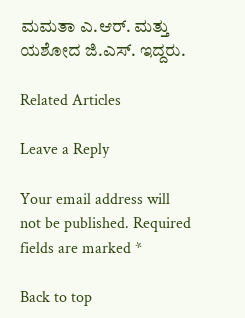ಮಮತಾ ಎ.ಆರ್. ಮತ್ತು ಯಶೋದ ಜಿ.ಎಸ್. ಇದ್ದರು.

Related Articles

Leave a Reply

Your email address will not be published. Required fields are marked *

Back to top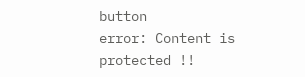button
error: Content is protected !!